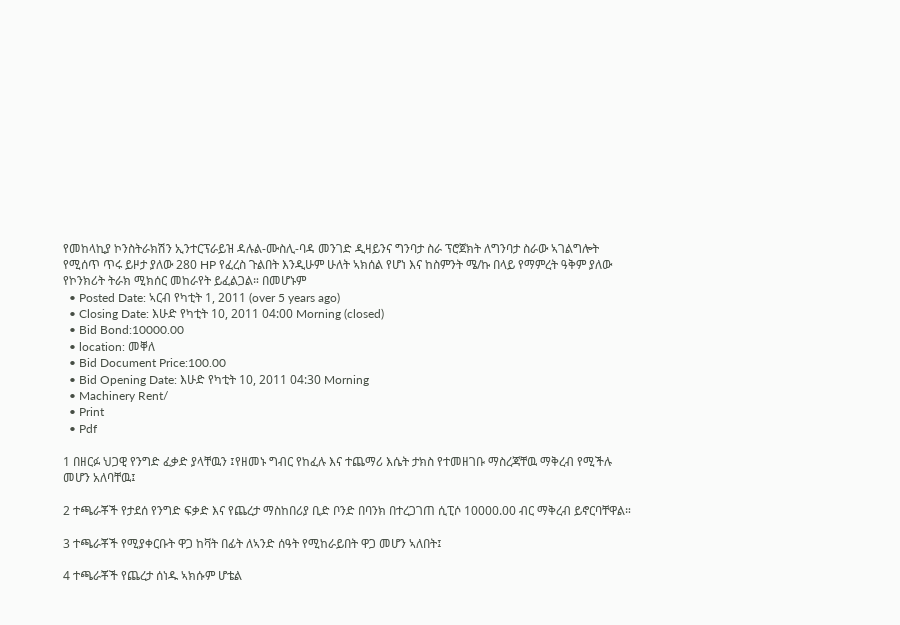የመከላኪያ ኮንስትራክሽን ኢንተርፕራይዝ ዳሉል-ሙስሊ-ባዳ መንገድ ዲዛይንና ግንባታ ስራ ፕሮጀክት ለግንባታ ስራው ኣገልግሎት የሚሰጥ ጥሩ ይዞታ ያለው 280 HP የፈረስ ጉልበት እንዲሁም ሁለት ኣክሰል የሆነ እና ከስምንት ሜ/ኩ በላይ የማምረት ዓቅም ያለው የኮንክሪት ትራክ ሚክሰር መከራየት ይፈልጋል። በመሆኑም
  • Posted Date: ኣርብ የካቲት 1, 2011 (over 5 years ago)
  • Closing Date: እሁድ የካቲት 10, 2011 04:00 Morning (closed)
  • Bid Bond:10000.00
  • location: መቐለ
  • Bid Document Price:100.00
  • Bid Opening Date: እሁድ የካቲት 10, 2011 04:30 Morning
  • Machinery Rent/
  • Print
  • Pdf

1 በዘርፉ ህጋዊ የንግድ ፈቃድ ያላቸዉን ፤የዘመኑ ግብር የከፈሉ እና ተጨማሪ እሴት ታክስ የተመዘገቡ ማስረጃቸዉ ማቅረብ የሚችሉ መሆን አለባቸዉ፤

2 ተጫራቾች የታደሰ የንግድ ፍቃድ እና የጨረታ ማስከበሪያ ቢድ ቦንድ በባንክ በተረጋገጠ ሲፒሶ 10000.00 ብር ማቅረብ ይኖርባቸዋል።

3 ተጫራቾች የሚያቀርቡት ዋጋ ከቫት በፊት ለኣንድ ሰዓት የሚከራይበት ዋጋ መሆን ኣለበት፤

4 ተጫራቾች የጨረታ ሰነዱ ኣክሱም ሆቴል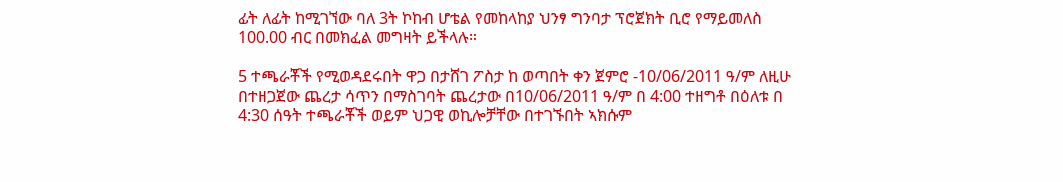ፊት ለፊት ከሚገኘው ባለ 3ት ኮከብ ሆቴል የመከላከያ ህንፃ ግንባታ ፕሮጀክት ቢሮ የማይመለስ 100.00 ብር በመክፈል መግዛት ይችላሉ።

5 ተጫራቾች የሚወዳደሩበት ዋጋ በታሸገ ፖስታ ከ ወጣበት ቀን ጀምሮ -10/06/2011 ዓ/ም ለዚሁ በተዘጋጀው ጨረታ ሳጥን በማስገባት ጨረታው በ10/06/2011 ዓ/ም በ 4:00 ተዘግቶ በዕለቱ በ 4:30 ሰዓት ተጫራቾች ወይም ህጋዊ ወኪሎቻቸው በተገኙበት ኣክሱም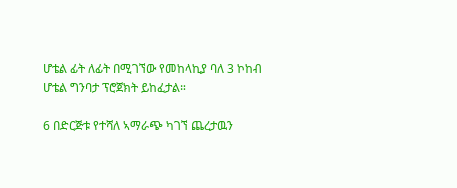ሆቴል ፊት ለፊት በሚገኘው የመከላኪያ ባለ 3 ኮከብ ሆቴል ግንባታ ፕሮጀክት ይከፈታል።

6 በድርጅቱ የተሻለ ኣማራጭ ካገኘ ጨረታዉን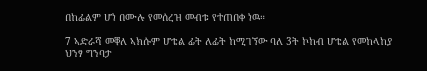በከፊልም ሆነ በሙሉ የመሰረዝ መብቱ የተጠበቀ ነዉ።

7 ኣድራሻ መቐለ ኣክሱም ሆቴል ፊት ለፊት ከሚገኘው ባለ 3ት ኮከብ ሆቴል የመከላከያ ህንፃ ግንባታ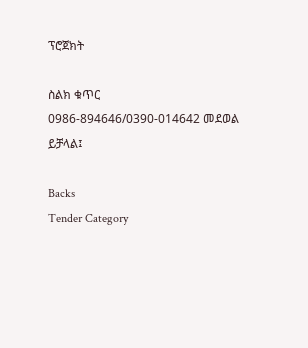ፕሮጀክት

ስልክ ቁጥር 0986-894646/0390-014642 መደወል ይቻላል፤

Backs
Tender Category